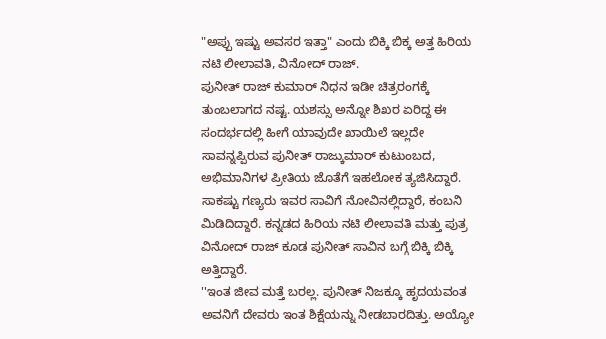"ಅಪ್ಪು ಇಷ್ಟು ಅವಸರ ಇತ್ತಾ" ಎಂದು ಬಿಕ್ಕಿ ಬಿಕ್ಕ ಅತ್ತ ಹಿರಿಯ ನಟಿ ಲೀಲಾವತಿ, ವಿನೋದ್ ರಾಜ್.
ಪುನೀತ್ ರಾಜ್ ಕುಮಾರ್ ನಿಧನ ಇಡೀ ಚಿತ್ರರಂಗಕ್ಕೆ ತುಂಬಲಾಗದ ನಷ್ಟ. ಯಶಸ್ಸು ಅನ್ನೋ ಶಿಖರ ಏರಿದ್ದ ಈ ಸಂದರ್ಭದಲ್ಲಿ ಹೀಗೆ ಯಾವುದೇ ಖಾಯಿಲೆ ಇಲ್ಲದೇ ಸಾವನ್ನಪ್ಪಿರುವ ಪುನೀತ್ ರಾಜ್ಕುಮಾರ್ ಕುಟುಂಬದ, ಅಭಿಮಾನಿಗಳ ಪ್ರೀತಿಯ ಜೊತೆಗೆ ಇಹಲೋಕ ತ್ಯಜಿಸಿದ್ದಾರೆ. ಸಾಕಷ್ಟು ಗಣ್ಯರು ಇವರ ಸಾವಿಗೆ ನೋವಿನಲ್ಲಿದ್ದಾರೆ, ಕಂಬನಿ ಮಿಡಿದಿದ್ದಾರೆ. ಕನ್ನಡದ ಹಿರಿಯ ನಟಿ ಲೀಲಾವತಿ ಮತ್ತು ಪುತ್ರ ವಿನೋದ್ ರಾಜ್ ಕೂಡ ಪುನೀತ್ ಸಾವಿನ ಬಗ್ಗೆ ಬಿಕ್ಕಿ ಬಿಕ್ಕಿ ಅತ್ತಿದ್ದಾರೆ.
''ಇಂತ ಜೀವ ಮತ್ತೆ ಬರಲ್ಲ. ಪುನೀತ್ ನಿಜಕ್ಕೂ ಹೃದಯವಂತ ಅವನಿಗೆ ದೇವರು ಇಂತ ಶಿಕ್ಷೆಯನ್ನು ನೀಡಬಾರದಿತ್ತು. ಅಯ್ಯೋ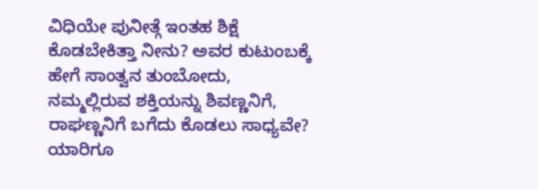ವಿಧಿಯೇ ಪುನೀತ್ಗೆ ಇಂತಹ ಶಿಕ್ಷೆ ಕೊಡಬೇಕಿತ್ತಾ ನೀನು? ಅವರ ಕುಟುಂಬಕ್ಕೆ ಹೇಗೆ ಸಾಂತ್ವನ ತುಂಬೋದು, ನಮ್ಮಲ್ಲಿರುವ ಶಕ್ತಿಯನ್ನು ಶಿವಣ್ಣನಿಗೆ, ರಾಘಣ್ಣನಿಗೆ ಬಗೆದು ಕೊಡಲು ಸಾಧ್ಯವೇ? ಯಾರಿಗೂ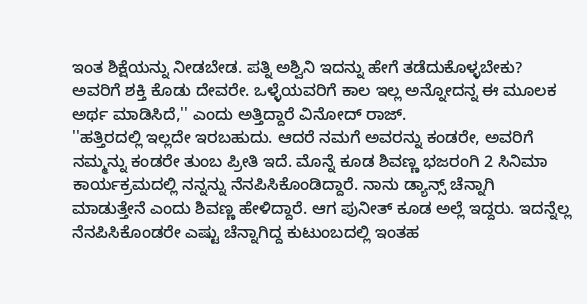ಇಂತ ಶಿಕ್ಷೆಯನ್ನು ನೀಡಬೇಡ. ಪತ್ನಿ ಅಶ್ವಿನಿ ಇದನ್ನು ಹೇಗೆ ತಡೆದುಕೊಳ್ಳಬೇಕು? ಅವರಿಗೆ ಶಕ್ತಿ ಕೊಡು ದೇವರೇ. ಒಳ್ಳೆಯವರಿಗೆ ಕಾಲ ಇಲ್ಲ ಅನ್ನೋದನ್ನ ಈ ಮೂಲಕ ಅರ್ಥ ಮಾಡಿಸಿದೆ,'' ಎಂದು ಅತ್ತಿದ್ದಾರೆ ವಿನೋದ್ ರಾಜ್.
''ಹತ್ತಿರದಲ್ಲಿ ಇಲ್ಲದೇ ಇರಬಹುದು. ಆದರೆ ನಮಗೆ ಅವರನ್ನು ಕಂಡರೇ, ಅವರಿಗೆ ನಮ್ಮನ್ನು ಕಂಡರೇ ತುಂಬ ಪ್ರೀತಿ ಇದೆ. ಮೊನ್ನೆ ಕೂಡ ಶಿವಣ್ಣ ಭಜರಂಗಿ 2 ಸಿನಿಮಾ ಕಾರ್ಯಕ್ರಮದಲ್ಲಿ ನನ್ನನ್ನು ನೆನಪಿಸಿಕೊಂಡಿದ್ದಾರೆ. ನಾನು ಡ್ಯಾನ್ಸ್ ಚೆನ್ನಾಗಿ ಮಾಡುತ್ತೇನೆ ಎಂದು ಶಿವಣ್ಣ ಹೇಳಿದ್ದಾರೆ. ಆಗ ಪುನೀತ್ ಕೂಡ ಅಲ್ಲೆ ಇದ್ದರು. ಇದನ್ನೆಲ್ಲ ನೆನಪಿಸಿಕೊಂಡರೇ ಎಷ್ಟು ಚೆನ್ನಾಗಿದ್ದ ಕುಟುಂಬದಲ್ಲಿ ಇಂತಹ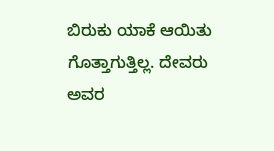ಬಿರುಕು ಯಾಕೆ ಆಯಿತು ಗೊತ್ತಾಗುತ್ತಿಲ್ಲ. ದೇವರು ಅವರ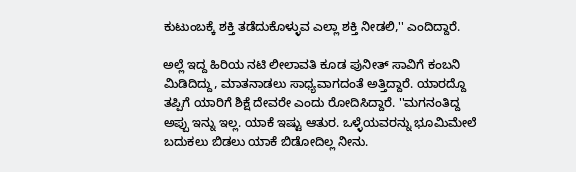ಕುಟುಂಬಕ್ಕೆ ಶಕ್ತಿ ತಡೆದುಕೊಳ್ಳುವ ಎಲ್ಲಾ ಶಕ್ತಿ ನೀಡಲಿ,'' ಎಂದಿದ್ದಾರೆ.

ಅಲ್ಲೆ ಇದ್ದ ಹಿರಿಯ ನಟಿ ಲೀಲಾವತಿ ಕೂಡ ಪುನೀತ್ ಸಾವಿಗೆ ಕಂಬನಿ ಮಿಡಿದಿದ್ದು, ಮಾತನಾಡಲು ಸಾಧ್ಯವಾಗದಂತೆ ಅತ್ತಿದ್ದಾರೆ. ಯಾರದ್ದೊ ತಪ್ಪಿಗೆ ಯಾರಿಗೆ ಶಿಕ್ಷೆ ದೇವರೇ ಎಂದು ರೋದಿಸಿದ್ದಾರೆ. ''ಮಗನಂತಿದ್ದ ಅಪ್ಪು ಇನ್ನು ಇಲ್ಲ. ಯಾಕೆ ಇಷ್ಟು ಆತುರ. ಒಳ್ಳೆಯವರನ್ನು ಭೂಮಿಮೇಲೆ ಬದುಕಲು ಬಿಡಲು ಯಾಕೆ ಬಿಡೋದಿಲ್ಲ ನೀನು.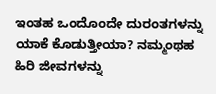ಇಂತಹ ಒಂದೊಂದೇ ದುರಂತಗಳನ್ನು ಯಾಕೆ ಕೊಡುತ್ತೀಯಾ? ನಮ್ಮಂಥಹ ಹಿರಿ ಜೀವಗಳನ್ನು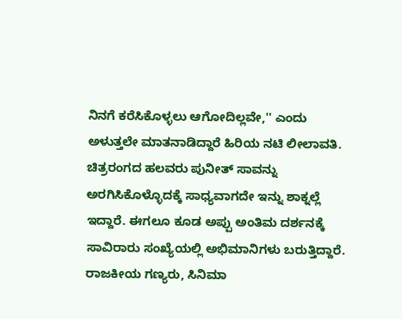ನಿನಗೆ ಕರೆಸಿಕೊಳ್ಳಲು ಆಗೋದಿಲ್ಲವೇ,'' ಎಂದು ಅಳುತ್ತಲೇ ಮಾತನಾಡಿದ್ದಾರೆ ಹಿರಿಯ ನಟಿ ಲೀಲಾವತಿ.
ಚಿತ್ರರಂಗದ ಹಲವರು ಪುನೀತ್ ಸಾವನ್ನು ಅರಗಿಸಿಕೊಳ್ಳೊದಕ್ಕೆ ಸಾಧ್ಯವಾಗದೇ ಇನ್ನು ಶಾಕ್ನಲ್ಲೆ ಇದ್ದಾರೆ. ಈಗಲೂ ಕೂಡ ಅಪ್ಪು ಅಂತಿಮ ದರ್ಶನಕ್ಕೆ ಸಾವಿರಾರು ಸಂಖ್ಯೆಯಲ್ಲಿ ಅಭಿಮಾನಿಗಳು ಬರುತ್ತಿದ್ದಾರೆ. ರಾಜಕೀಯ ಗಣ್ಯರು, ಸಿನಿಮಾ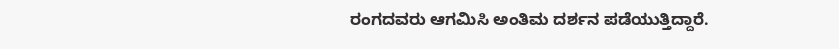ರಂಗದವರು ಆಗಮಿಸಿ ಅಂತಿಮ ದರ್ಶನ ಪಡೆಯುತ್ತಿದ್ದಾರೆ.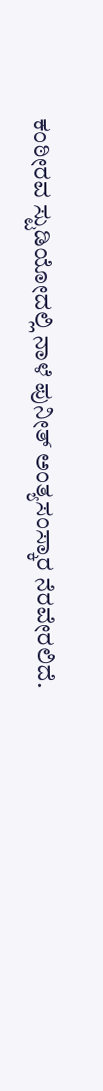ಕಂಠೀರವ ಸ್ಟುಡಿಯೋದಲ್ಲಿ ನಾಳೆ ಪುನೀತ್ ಅಂತ್ಯಸಂಸ್ಕಾರ ನೆರವೇರಲಿದೆ.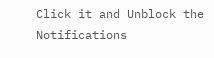Click it and Unblock the Notifications